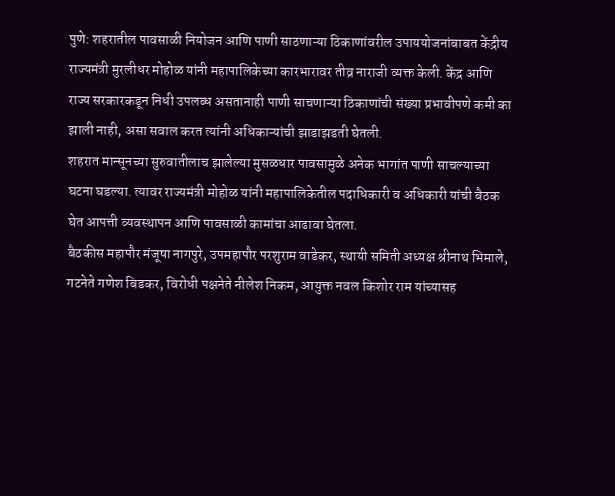पुणे: शहरातील पावसाळी नियोजन आणि पाणी साठणाऱ्या ठिकाणांवरील उपाययोजनांबाबत केंद्रीय राज्यमंत्री मुरलीधर मोहोळ यांनी महापालिकेच्या कारभारावर तीव्र नाराजी व्यक्त केली. केंद्र आणि राज्य सरकारकडून निधी उपलब्ध असतानाही पाणी साचणाऱ्या ठिकाणांची संख्या प्रभावीपणे कमी का झाली नाही, असा सवाल करत त्यांनी अधिकाऱ्यांची झाडाझडती घेतली.
शहरात मान्सूनच्या सुरुवातीलाच झालेल्या मुसळधार पावसामुळे अनेक भागांत पाणी साचल्याच्या घटना घडल्या. त्यावर राज्यमंत्री मोहोळ यांनी महापालिकेतील पदाधिकारी व अधिकारी यांची बैठक घेत आपत्ती व्यवस्थापन आणि पावसाळी कामांचा आढावा घेतला.
बैठकीस महापौर मंजूषा नागपुरे, उपमहापौर परशुराम वाडेकर, स्थायी समिती अध्यक्ष श्रीनाथ भिमाले, गटनेते गणेश बिडकर, विरोधी पक्षनेते नीलेश निकम, आयुक्त नवल किशोर राम यांच्यासह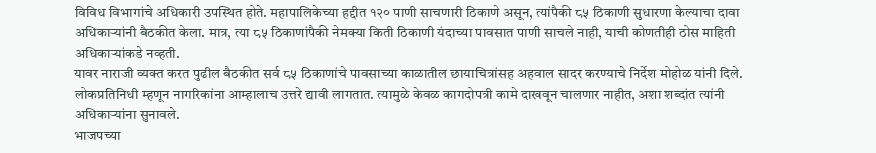विविध विभागांचे अधिकारी उपस्थित होते. महापालिकेच्या हद्दीत १२० पाणी साचणारी ठिकाणे असून, त्यांपैकी ८५ ठिकाणी सुधारणा केल्याचा दावा अधिकाऱ्यांनी बैठकीत केला. मात्र, त्या ८५ ठिकाणांपैकी नेमक्या किती ठिकाणी यंदाच्या पावसात पाणी साचले नाही, याची कोणतीही ठोस माहिती अधिकाऱ्यांकडे नव्हती.
यावर नाराजी व्यक्त करत पुढील बैठकीत सर्व ८५ ठिकाणांचे पावसाच्या काळातील छायाचित्रांसह अहवाल सादर करण्याचे निर्देश मोहोळ यांनी दिले. लोकप्रतिनिधी म्हणून नागरिकांना आम्हालाच उत्तरे द्यावी लागतात. त्यामुळे केवळ कागदोपत्री कामे दाखवून चालणार नाहीत, अशा शब्दांत त्यांनी अधिकाऱ्यांना सुनावले.
भाजपच्या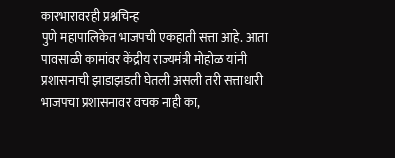कारभारावरही प्रश्नचिन्ह
पुणे महापालिकेत भाजपची एकहाती सत्ता आहे. आता पावसाळी कामांवर केंद्रीय राज्यमंत्री मोहोळ यांनी प्रशासनाची झाडाझडती घेतली असली तरी सत्ताधारी भाजपचा प्रशासनावर वचक नाही का,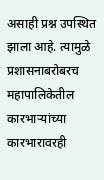असाही प्रश्न उपस्थित झाला आहे. त्यामुळे प्रशासनाबरोबरच महापालिकेतील कारभाऱ्यांच्या कारभारावरही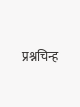प्रश्नचिन्ह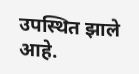उपस्थित झाले आहे.